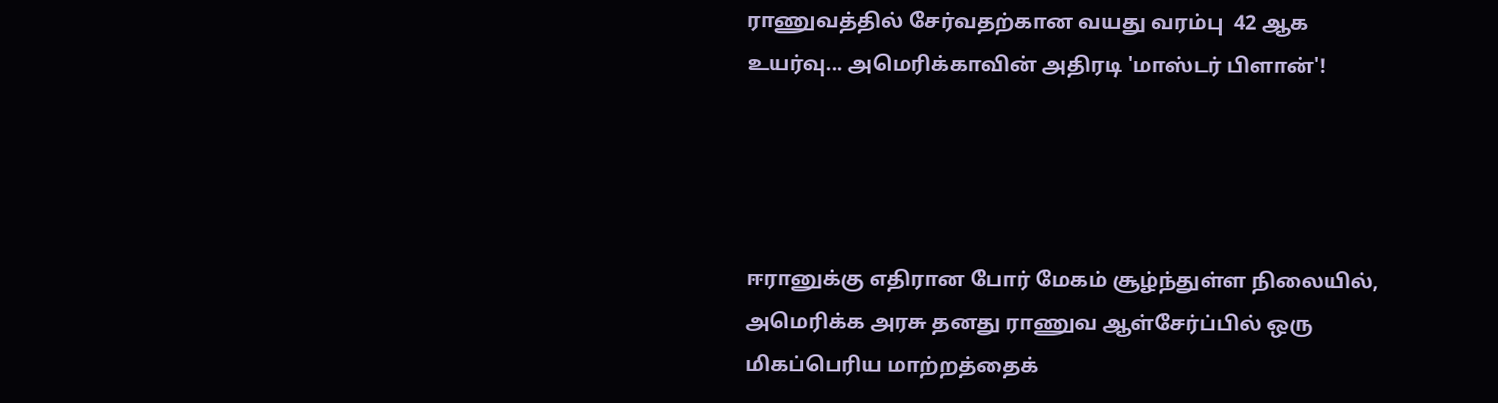ராணுவத்தில் சேர்வதற்கான வயது வரம்பு  42 ஆக உயர்வு... அமெரிக்காவின் அதிரடி 'மாஸ்டர் பிளான்'!




ஈரானுக்கு எதிரான போர் மேகம் சூழ்ந்துள்ள நிலையில், அமெரிக்க அரசு தனது ராணுவ ஆள்சேர்ப்பில் ஒரு மிகப்பெரிய மாற்றத்தைக்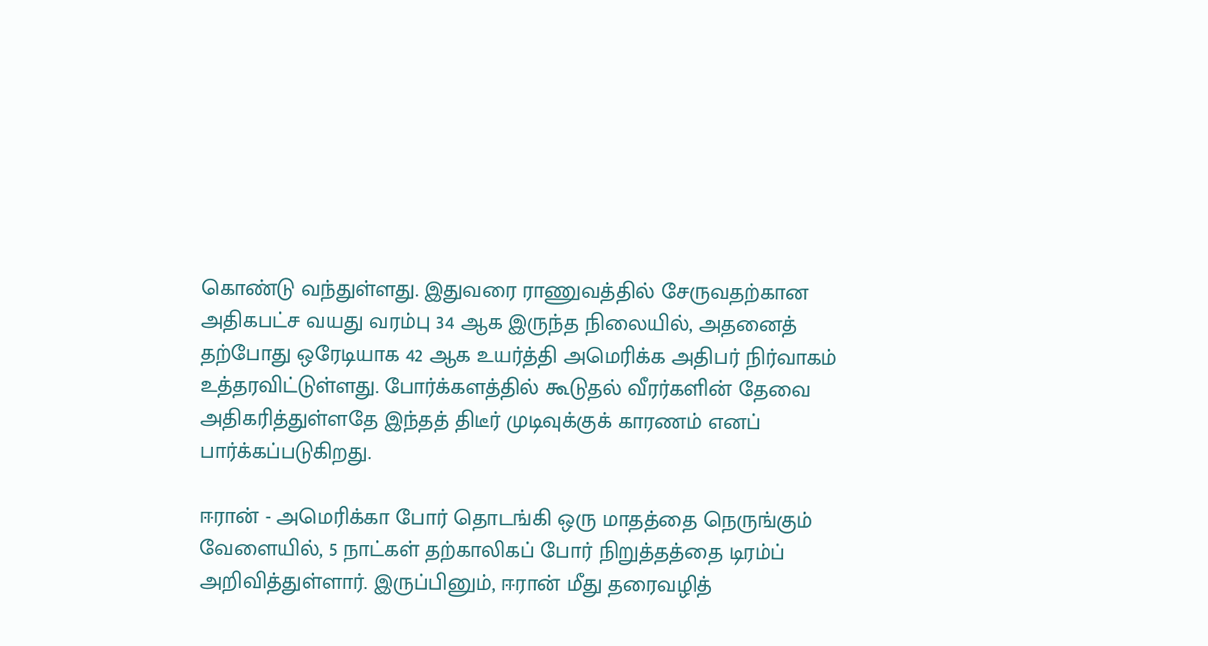கொண்டு வந்துள்ளது. இதுவரை ராணுவத்தில் சேருவதற்கான அதிகபட்ச வயது வரம்பு 34 ஆக இருந்த நிலையில், அதனைத் தற்போது ஒரேடியாக 42 ஆக உயர்த்தி அமெரிக்க அதிபர் நிர்வாகம் உத்தரவிட்டுள்ளது. போர்க்களத்தில் கூடுதல் வீரர்களின் தேவை அதிகரித்துள்ளதே இந்தத் திடீர் முடிவுக்குக் காரணம் எனப் பார்க்கப்படுகிறது.

ஈரான் - அமெரிக்கா போர் தொடங்கி ஒரு மாதத்தை நெருங்கும் வேளையில், 5 நாட்கள் தற்காலிகப் போர் நிறுத்தத்தை டிரம்ப் அறிவித்துள்ளார். இருப்பினும், ஈரான் மீது தரைவழித்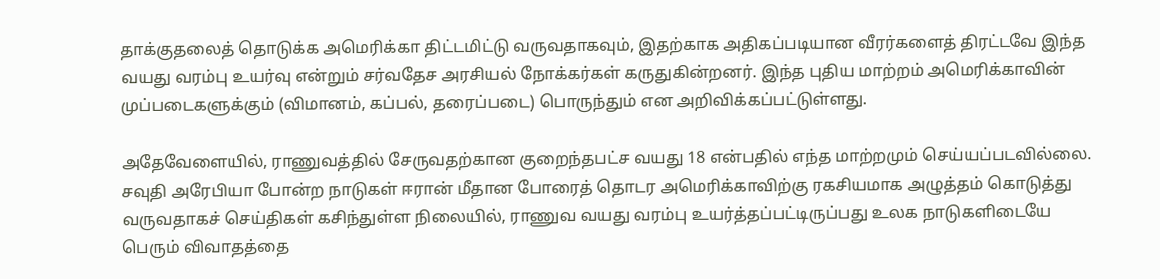தாக்குதலைத் தொடுக்க அமெரிக்கா திட்டமிட்டு வருவதாகவும், இதற்காக அதிகப்படியான வீரர்களைத் திரட்டவே இந்த வயது வரம்பு உயர்வு என்றும் சர்வதேச அரசியல் நோக்கர்கள் கருதுகின்றனர். இந்த புதிய மாற்றம் அமெரிக்காவின் முப்படைகளுக்கும் (விமானம், கப்பல், தரைப்படை) பொருந்தும் என அறிவிக்கப்பட்டுள்ளது.

அதேவேளையில், ராணுவத்தில் சேருவதற்கான குறைந்தபட்ச வயது 18 என்பதில் எந்த மாற்றமும் செய்யப்படவில்லை. சவுதி அரேபியா போன்ற நாடுகள் ஈரான் மீதான போரைத் தொடர அமெரிக்காவிற்கு ரகசியமாக அழுத்தம் கொடுத்து வருவதாகச் செய்திகள் கசிந்துள்ள நிலையில், ராணுவ வயது வரம்பு உயர்த்தப்பட்டிருப்பது உலக நாடுகளிடையே பெரும் விவாதத்தை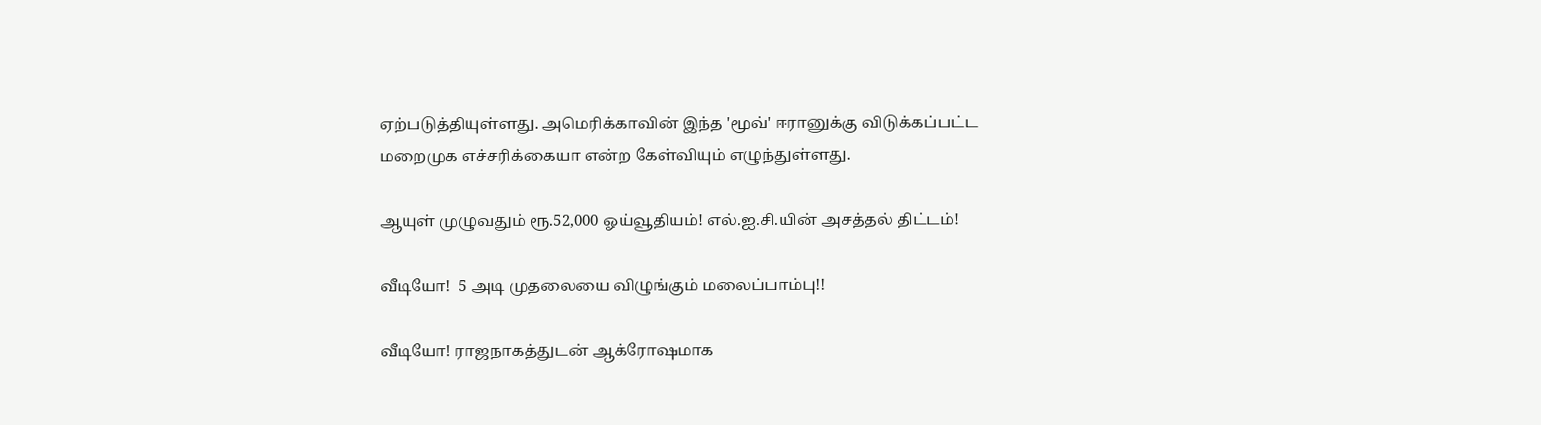ஏற்படுத்தியுள்ளது. அமெரிக்காவின் இந்த 'மூவ்' ஈரானுக்கு விடுக்கப்பட்ட மறைமுக எச்சரிக்கையா என்ற கேள்வியும் எழுந்துள்ளது.

ஆயுள் முழுவதும் ரூ.52,000 ஓய்வூதியம்! எல்.ஐ.சி.யின் அசத்தல் திட்டம்!

வீடியோ!  5 அடி முதலையை விழுங்கும் மலைப்பாம்பு!!

வீடியோ! ராஜநாகத்துடன் ஆக்ரோஷமாக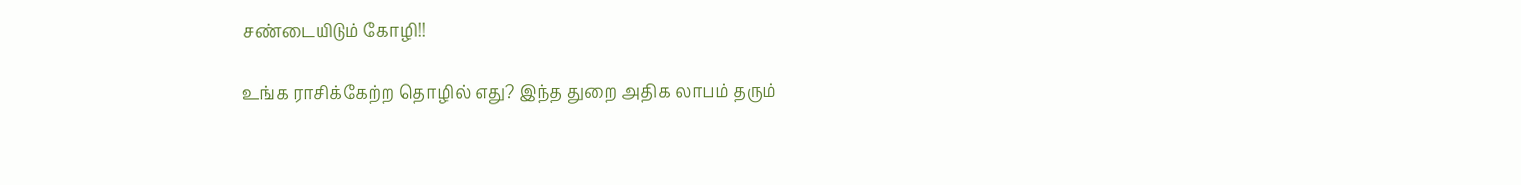சண்டையிடும் கோழி!!

உங்க ராசிக்கேற்ற தொழில் எது? இந்த துறை அதிக லாபம் தரும்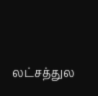லட்சத்துல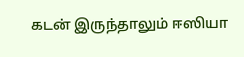கடன் இருந்தாலும் ஈஸியா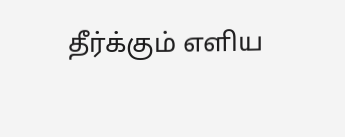தீர்க்கும் எளிய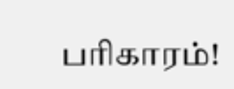பரிகாரம்!